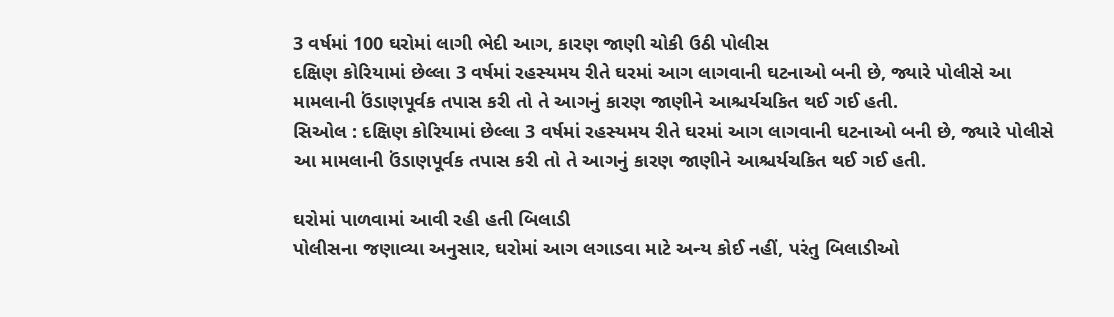3 વર્ષમાં 100 ઘરોમાં લાગી ભેદી આગ, કારણ જાણી ચોકી ઉઠી પોલીસ
દક્ષિણ કોરિયામાં છેલ્લા 3 વર્ષમાં રહસ્યમય રીતે ઘરમાં આગ લાગવાની ઘટનાઓ બની છે, જ્યારે પોલીસે આ મામલાની ઉંડાણપૂર્વક તપાસ કરી તો તે આગનું કારણ જાણીને આશ્ચર્યચકિત થઈ ગઈ હતી.
સિઓલ : દક્ષિણ કોરિયામાં છેલ્લા 3 વર્ષમાં રહસ્યમય રીતે ઘરમાં આગ લાગવાની ઘટનાઓ બની છે, જ્યારે પોલીસે આ મામલાની ઉંડાણપૂર્વક તપાસ કરી તો તે આગનું કારણ જાણીને આશ્ચર્યચકિત થઈ ગઈ હતી.

ઘરોમાં પાળવામાં આવી રહી હતી બિલાડી
પોલીસના જણાવ્યા અનુસાર, ઘરોમાં આગ લગાડવા માટે અન્ય કોઈ નહીં, પરંતુ બિલાડીઓ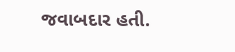જવાબદાર હતી.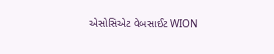એસોસિએટ વેબસાઈટ WION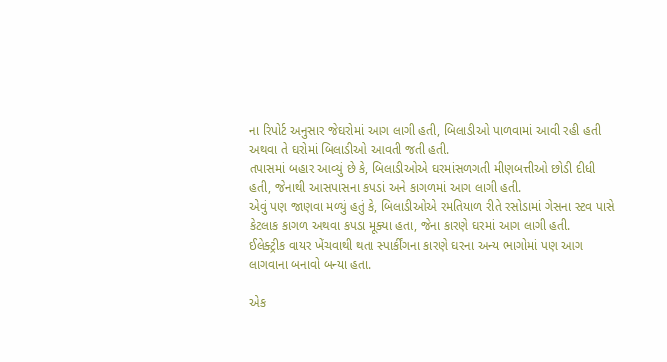ના રિપોર્ટ અનુસાર જેઘરોમાં આગ લાગી હતી, બિલાડીઓ પાળવામાં આવી રહી હતી અથવા તે ઘરોમાં બિલાડીઓ આવતી જતી હતી.
તપાસમાં બહાર આવ્યું છે કે, બિલાડીઓએ ઘરમાંસળગતી મીણબત્તીઓ છોડી દીધી હતી, જેનાથી આસપાસના કપડાં અને કાગળમાં આગ લાગી હતી.
એવું પણ જાણવા મળ્યું હતું કે, બિલાડીઓએ રમતિયાળ રીતે રસોડામાં ગેસના સ્ટવ પાસે કેટલાક કાગળ અથવા કપડા મૂક્યા હતા, જેના કારણે ઘરમાં આગ લાગી હતી.
ઈલેક્ટ્રીક વાયર ખેંચવાથી થતા સ્પાર્કીંગના કારણે ઘરના અન્ય ભાગોમાં પણ આગ લાગવાના બનાવો બન્યા હતા.

એક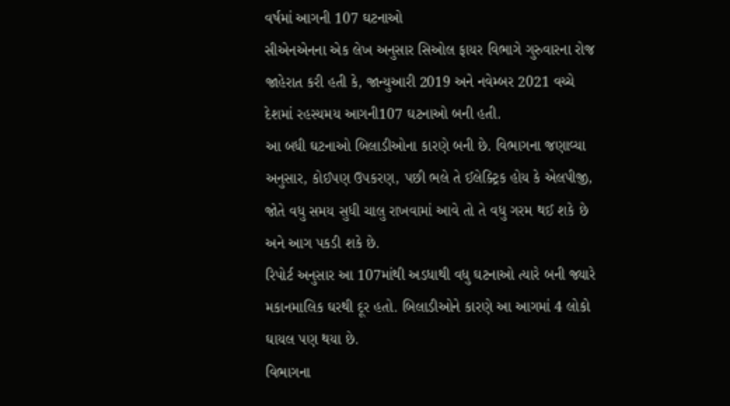વર્ષમાં આગની 107 ઘટનાઓ
સીએનએનના એક લેખ અનુસાર સિઓલ ફાયર વિભાગે ગુરુવારના રોજ જાહેરાત કરી હતી કે, જાન્યુઆરી 2019 અને નવેમ્બર 2021 વચ્ચે દેશમાં રહસ્યમય આગની107 ઘટનાઓ બની હતી.
આ બધી ઘટનાઓ બિલાડીઓના કારણે બની છે. વિભાગના જણાવ્યા અનુસાર, કોઈપણ ઉપકરણ, પછી ભલે તે ઈલેક્ટ્રિક હોય કે એલપીજી, જોતે વધુ સમય સુધી ચાલુ રાખવામાં આવે તો તે વધુ ગરમ થઈ શકે છે અને આગ પકડી શકે છે.
રિપોર્ટ અનુસાર આ 107માંથી અડધાથી વધુ ઘટનાઓ ત્યારે બની જ્યારે મકાનમાલિક ઘરથી દૂર હતો. બિલાડીઓને કારણે આ આગમાં 4 લોકો ઘાયલ પણ થયા છે.
વિભાગના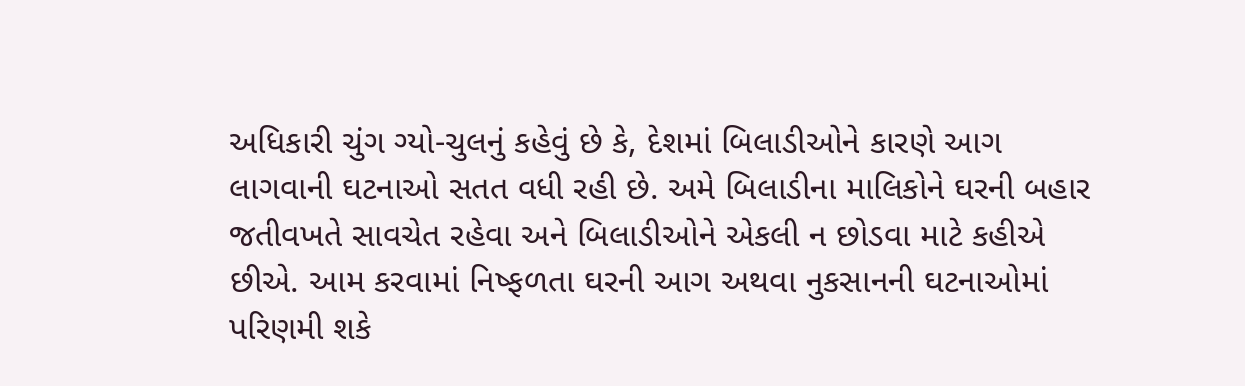અધિકારી ચુંગ ગ્યો-ચુલનું કહેવું છે કે, દેશમાં બિલાડીઓને કારણે આગ લાગવાની ઘટનાઓ સતત વધી રહી છે. અમે બિલાડીના માલિકોને ઘરની બહાર જતીવખતે સાવચેત રહેવા અને બિલાડીઓને એકલી ન છોડવા માટે કહીએ છીએ. આમ કરવામાં નિષ્ફળતા ઘરની આગ અથવા નુકસાનની ઘટનાઓમાં પરિણમી શકે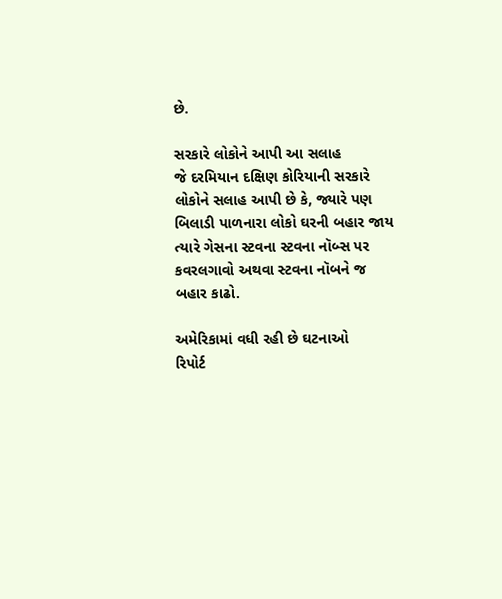છે.

સરકારે લોકોને આપી આ સલાહ
જે દરમિયાન દક્ષિણ કોરિયાની સરકારે લોકોને સલાહ આપી છે કે, જ્યારે પણ બિલાડી પાળનારા લોકો ઘરની બહાર જાય ત્યારે ગેસના સ્ટવના સ્ટવના નૉબ્સ પર કવરલગાવો અથવા સ્ટવના નૉબને જ બહાર કાઢો.

અમેરિકામાં વધી રહી છે ઘટનાઓ
રિપોર્ટ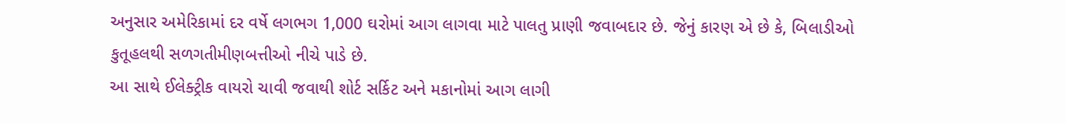અનુસાર અમેરિકામાં દર વર્ષે લગભગ 1,000 ઘરોમાં આગ લાગવા માટે પાલતુ પ્રાણી જવાબદાર છે. જેનું કારણ એ છે કે, બિલાડીઓ કુતૂહલથી સળગતીમીણબત્તીઓ નીચે પાડે છે.
આ સાથે ઈલેક્ટ્રીક વાયરો ચાવી જવાથી શોર્ટ સર્કિટ અને મકાનોમાં આગ લાગી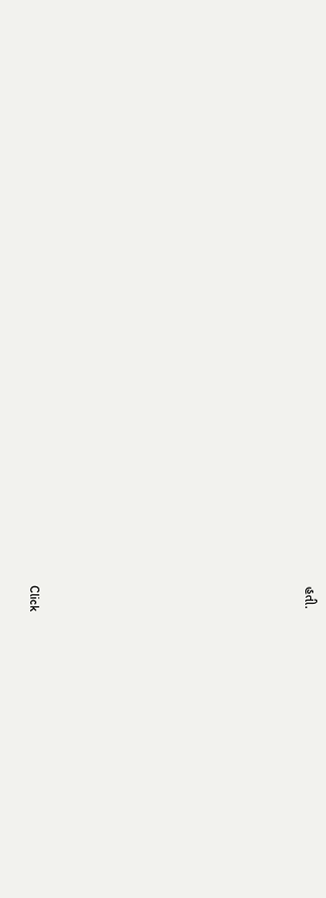હતી.












Click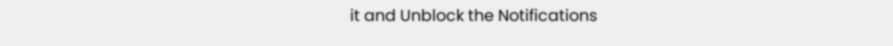it and Unblock the Notifications